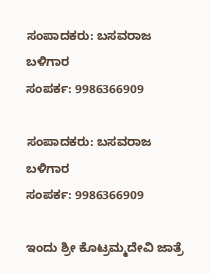ಸಂಪಾದಕರು: ಬಸವರಾಜ ಬಳಿಗಾರ
ಸಂಪರ್ಕ: 9986366909

ಸಂಪಾದಕರು: ಬಸವರಾಜ ಬಳಿಗಾರ
ಸಂಪರ್ಕ: 9986366909

ಇಂದು ಶ್ರೀ ಕೊಟ್ರಮ್ಮದೇವಿ ಜಾತ್ರೆ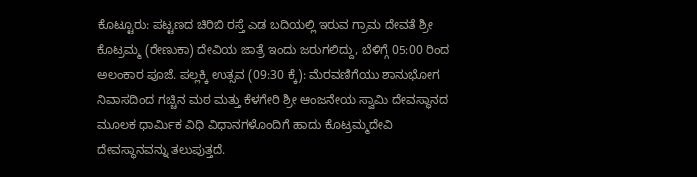ಕೊಟ್ಟೂರು: ಪಟ್ಟಣದ ಚಿರಿಬಿ ರಸ್ತೆ ಎಡ ಬದಿಯಲ್ಲಿ ಇರುವ ಗ್ರಾಮ ದೇವತೆ ಶ್ರೀ ಕೊಟ್ರಮ್ಮ (ರೇಣುಕಾ) ದೇವಿಯ ಜಾತ್ರೆ ಇಂದು ಜರುಗಲಿದ್ದು, ಬೆಳಿಗ್ಗೆ 05:00 ರಿಂದ ಅಲಂಕಾರ ಪೂಜೆ. ಪಲ್ಲಕ್ಕಿ ಉತ್ಸವ (09:30 ಕ್ಕೆ): ಮೆರವಣಿಗೆಯು ಶಾನುಭೋಗ ನಿವಾಸದಿಂದ ಗಚ್ಚಿನ ಮಠ ಮತ್ತು ಕೆಳಗೇರಿ ಶ್ರೀ ಆಂಜನೇಯ ಸ್ವಾಮಿ ದೇವಸ್ಥಾನದ ಮೂಲಕ ಧಾರ್ಮಿಕ ವಿಧಿ ವಿಧಾನಗಳೊಂದಿಗೆ ಹಾದು ಕೊಟ್ರಮ್ಮದೇವಿ ದೇವಸ್ಥಾನವನ್ನು ತಲುಪುತ್ತದೆ.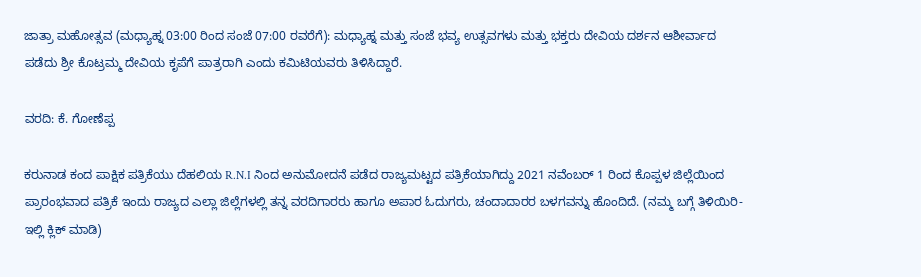ಜಾತ್ರಾ ಮಹೋತ್ಸವ (ಮಧ್ಯಾಹ್ನ 03:00 ರಿಂದ ಸಂಜೆ 07:00 ರವರೆಗೆ): ಮಧ್ಯಾಹ್ನ ಮತ್ತು ಸಂಜೆ ಭವ್ಯ ಉತ್ಸವಗಳು ಮತ್ತು ಭಕ್ತರು ದೇವಿಯ ದರ್ಶನ ಆಶೀರ್ವಾದ ಪಡೆದು ಶ್ರೀ ಕೊಟ್ರಮ್ಮ ದೇವಿಯ ಕೃಪೆಗೆ ಪಾತ್ರರಾಗಿ ಎಂದು ಕಮಿಟಿಯವರು ತಿಳಿಸಿದ್ದಾರೆ.

ವರದಿ: ಕೆ. ಗೋಣೆಪ್ಪ

ಕರುನಾಡ ಕಂದ ಪಾಕ್ಷಿಕ ಪತ್ರಿಕೆಯು ದೆಹಲಿಯ R.N.I ನಿಂದ ಅನುಮೋದನೆ ಪಡೆದ ರಾಜ್ಯಮಟ್ಟದ ಪತ್ರಿಕೆಯಾಗಿದ್ದು 2021 ನವೆಂಬರ್ 1 ರಿಂದ ಕೊಪ್ಪಳ ಜಿಲ್ಲೆಯಿಂದ ಪ್ರಾರಂಭವಾದ ಪತ್ರಿಕೆ ಇಂದು ರಾಜ್ಯದ ಎಲ್ಲಾ ಜಿಲ್ಲೆಗಳಲ್ಲಿ ತನ್ನ ವರದಿಗಾರರು ಹಾಗೂ ಅಪಾರ ಓದುಗರು, ಚಂದಾದಾರರ ಬಳಗವನ್ನು ಹೊಂದಿದೆ. (ನಮ್ಮ ಬಗ್ಗೆ ತಿಳಿಯಿರಿ- ಇಲ್ಲಿ ಕ್ಲಿಕ್‌ ಮಾಡಿ)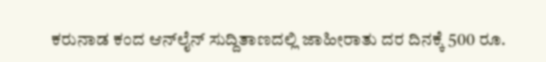ಕರುನಾಡ ಕಂದ ಆನ್‌ಲೈನ್‌ ಸುದ್ದಿತಾಣದಲ್ಲಿ ಜಾಹೀರಾತು ದರ ದಿನಕ್ಕೆ 500 ರೂ.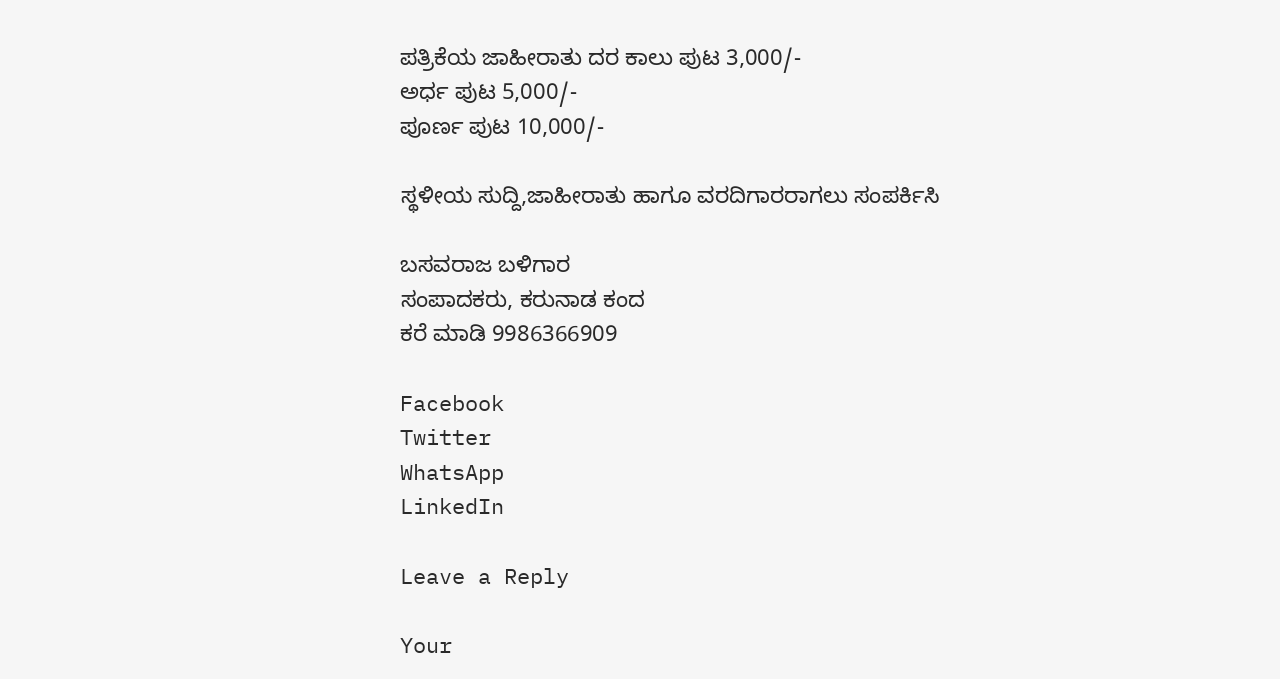ಪತ್ರಿಕೆಯ ಜಾಹೀರಾತು ದರ ಕಾಲು ಪುಟ 3,000/-
ಅರ್ಧ ಪುಟ 5,000/-
ಪೂರ್ಣ ಪುಟ 10,000/-

ಸ್ಥಳೀಯ ಸುದ್ದಿ,ಜಾಹೀರಾತು ಹಾಗೂ ವರದಿಗಾರರಾಗಲು ಸಂಪರ್ಕಿಸಿ

ಬಸವರಾಜ ಬಳಿಗಾರ
ಸಂಪಾದಕರು, ಕರುನಾಡ ಕಂದ
ಕರೆ ಮಾಡಿ 9986366909

Facebook
Twitter
WhatsApp
LinkedIn

Leave a Reply

Your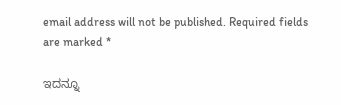email address will not be published. Required fields are marked *

ಇದನ್ನೂ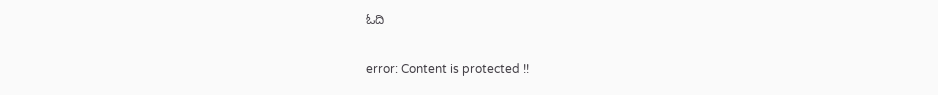ಓದಿ

error: Content is protected !!